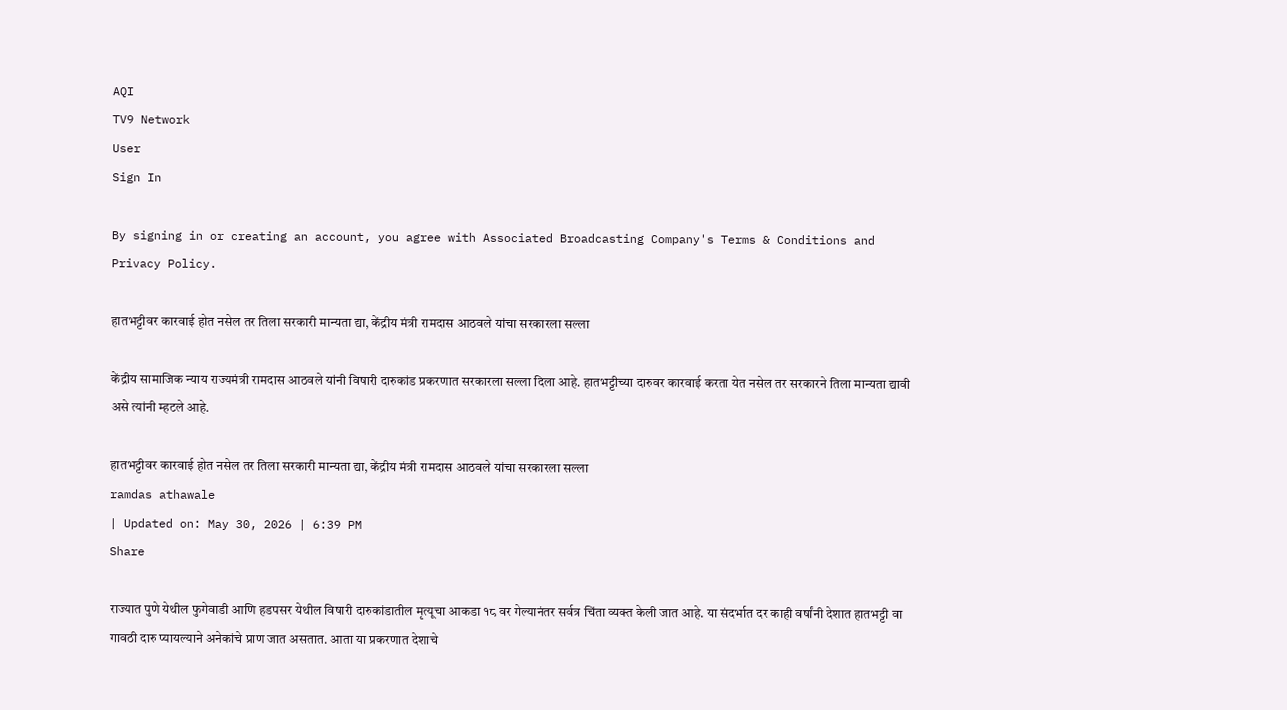AQI
TV9 Network
User
Sign In

By signing in or creating an account, you agree with Associated Broadcasting Company's Terms & Conditions and Privacy Policy.

हातभट्टीवर कारवाई होत नसेल तर तिला सरकारी मान्यता द्या, केंद्रीय मंत्री रामदास आठवले यांचा सरकारला सल्ला

केंद्रीय सामाजिक न्याय राज्यमंत्री रामदास आठवले यांनी विषारी दारुकांड प्रकरणात सरकारला सल्ला दिला आहे. हातभट्टीच्या दारुवर कारवाई करता येत नसेल तर सरकारने तिला मान्यता द्यावी असे त्यांनी म्हटले आहे.

हातभट्टीवर कारवाई होत नसेल तर तिला सरकारी मान्यता द्या, केंद्रीय मंत्री रामदास आठवले यांचा सरकारला सल्ला
ramdas athawale
| Updated on: May 30, 2026 | 6:39 PM
Share

राज्यात पुणे येथील फुगेवाडी आणि हडपसर येथील विषारी दारुकांडातील मृत्यूचा आकडा १८ वर गेल्यानंतर सर्वत्र चिंता व्यक्त केली जात आहे. या संदर्भात दर काही वर्षांनी देशात हातभट्टी वा गावठी दारु प्यायल्याने अनेकांचे प्राण जात असतात. आता या प्रकरणात देशाचे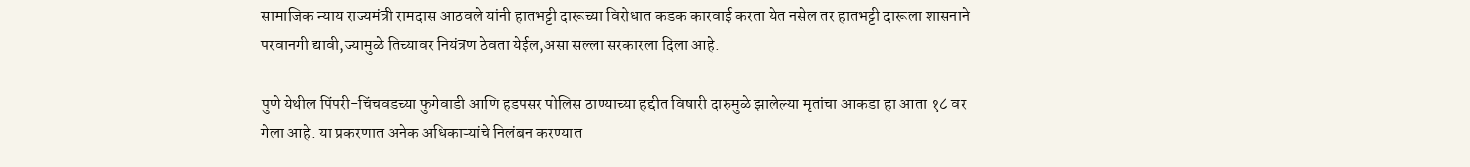सामाजिक न्याय राज्यमंत्री रामदास आठवले यांनी हातभट्टी दारूच्या विरोधात कडक कारवाई करता येत नसेल तर हातभट्टी दारूला शासनाने परवानगी द्यावी,ज्यामुळे तिच्यावर नियंत्रण ठेवता येईल,असा सल्ला सरकारला दिला आहे.

पुणे येथील पिंपरी-चिंचवडच्या फुगेवाडी आणि हडपसर पोलिस ठाण्याच्या हद्दीत विषारी दारुमुळे झालेल्या मृतांचा आकडा हा आता १८ वर गेला आहे. या प्रकरणात अनेक अधिकाऱ्यांचे निलंबन करण्यात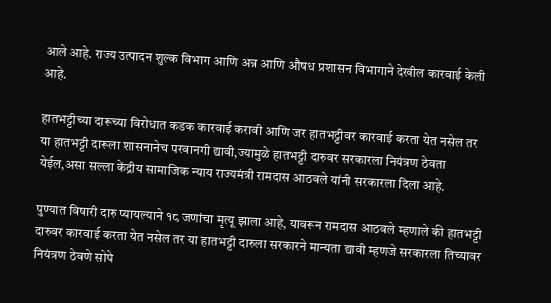आले आहे. राज्य उत्पादन शुल्क विभाग आणि अन्न आणि औषध प्रशासन विभागाने देखील कारवाई केली आहे.

हातभट्टीच्या दारूच्या विरोधात कडक कारवाई करावी आणि जर हातभट्टीवर कारवाई करता येत नसेल तर या हातभट्टी दारूला शासनानेच परवानगी द्यावी,ज्यामुळे हातभट्टी दारुवर सरकारला नियंत्रण ठेवता येईल,असा सल्ला केंद्रीय सामाजिक न्याय राज्यमंत्री रामदास आठवले यांनी सरकारला दिला आहे.

पुण्यात विषारी दारु प्यायल्याने १८ जणांचा मृत्यू झाला आहे, यावरून रामदास आठवले म्हणाले की हातभट्टी दारुवर कारवाई करता येत नसेल तर या हातभट्टी दारुला सरकारने मान्यता द्यावी म्हणजे सरकारला तिच्यावर नियंत्रण ठेवणे सोपे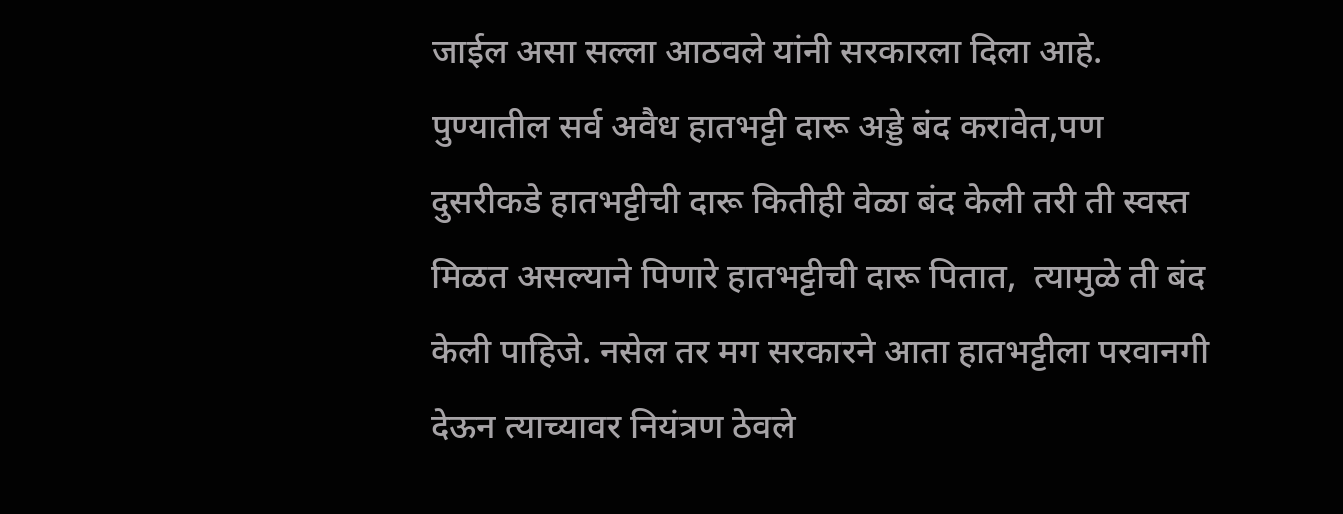जाईल असा सल्ला आठवले यांनी सरकारला दिला आहे. पुण्यातील सर्व अवैध हातभट्टी दारू अड्डे बंद करावेत,पण दुसरीकडे हातभट्टीची दारू कितीही वेळा बंद केली तरी ती स्वस्त मिळत असल्याने पिणारे हातभट्टीची दारू पितात,  त्यामुळे ती बंद केली पाहिजे. नसेल तर मग सरकारने आता हातभट्टीला परवानगी देऊन त्याच्यावर नियंत्रण ठेवले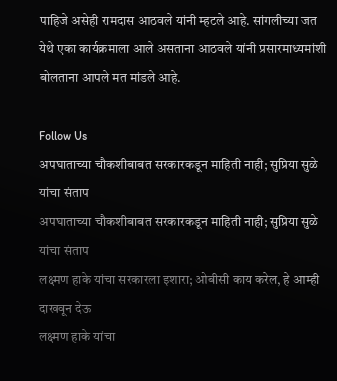पाहिजे असेही रामदास आठवले यांनी म्हटले आहे. सांगलीच्या जत येथे एका कार्यक्रमाला आले असताना आठवले यांनी प्रसारमाध्यमांशी बोलताना आपले मत मांडले आहे.

Follow Us
अपघाताच्या चौकशीबाबत सरकारकडून माहिती नाही; सुप्रिया सुळे यांचा संताप
अपघाताच्या चौकशीबाबत सरकारकडून माहिती नाही; सुप्रिया सुळे यांचा संताप
लक्ष्मण हाके यांचा सरकारला इशारा; ओबीसी काय करेल, हे आम्ही दाखवून देऊ
लक्ष्मण हाके यांचा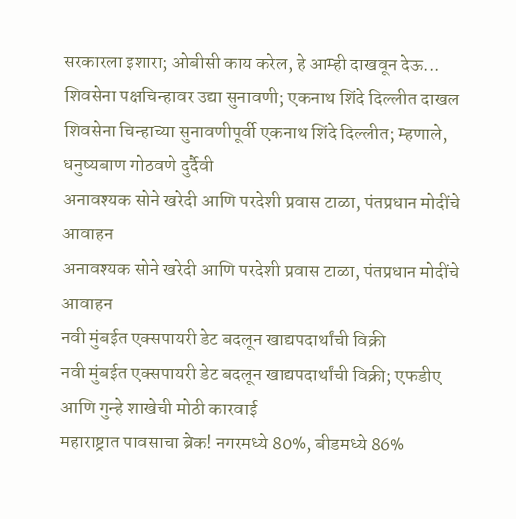सरकारला इशारा; ओबीसी काय करेल, हे आम्ही दाखवून देऊ...
शिवसेना पक्षचिन्हावर उद्या सुनावणी; एकनाथ शिंदे दिल्लीत दाखल
शिवसेना चिन्हाच्या सुनावणीपूर्वी एकनाथ शिंदे दिल्लीत; म्हणाले, धनुष्यबाण गोठवणे दुर्दैवी
अनावश्यक सोने खरेदी आणि परदेशी प्रवास टाळा, पंतप्रधान मोदींचे आवाहन
अनावश्यक सोने खरेदी आणि परदेशी प्रवास टाळा, पंतप्रधान मोदींचे आवाहन
नवी मुंबईत एक्सपायरी डेट बदलून खाद्यपदार्थांची विक्री
नवी मुंबईत एक्सपायरी डेट बदलून खाद्यपदार्थांची विक्री; एफडीए आणि गुन्हे शाखेची मोठी कारवाई
महाराष्ट्रात पावसाचा ब्रेक! नगरमध्ये 80%, बीडमध्ये 86%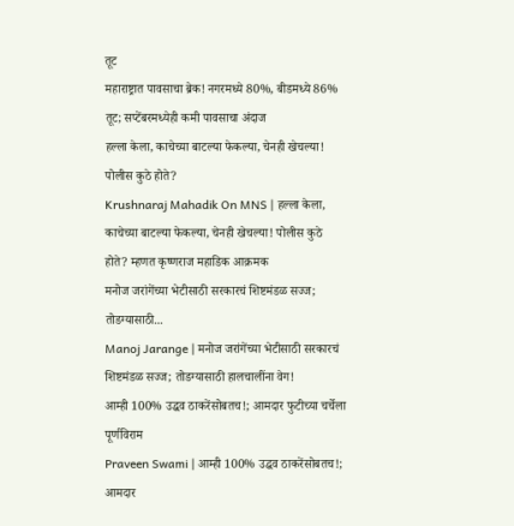तूट
महाराष्ट्रात पावसाचा ब्रेक! नगरमध्ये 80%, बीडमध्ये 86% तूट; सप्टेंबरमध्येही कमी पावसाचा अंदाज
हल्ला केला, काचेच्या बाटल्या फेकल्या, चेनही खेचल्या! पोलीस कुठे होते?
Krushnaraj Mahadik On MNS | हल्ला केला, काचेच्या बाटल्या फेकल्या, चेनही खेचल्या! पोलीस कुठे होते? म्हणत कृष्णराज महाडिक आक्रमक
मनोज जरांगेंच्या भेटीसाठी सरकारचं शिष्टमंडळ सज्ज; तोडग्यासाठी...
Manoj Jarange | मनोज जरांगेंच्या भेटीसाठी सरकारचं शिष्टमंडळ सज्ज; तोडग्यासाठी हालचालींना वेग!
आम्ही 100% उद्धव ठाकरेंसोबतच!; आमदार फुटीच्या चर्चेला पूर्णविराम
Praveen Swami | आम्ही 100% उद्धव ठाकरेंसोबतच!; आमदार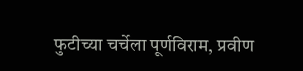फुटीच्या चर्चेला पूर्णविराम, प्रवीण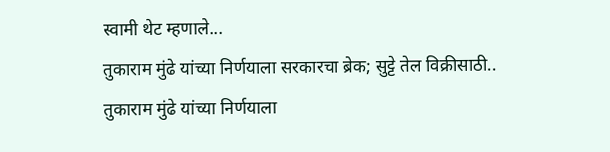स्वामी थेट म्हणाले...
तुकाराम मुंढे यांच्या निर्णयाला सरकारचा ब्रेक; सुट्टे तेल विक्रीसाठी..
तुकाराम मुंढे यांच्या निर्णयाला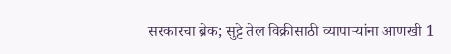सरकारचा ब्रेक; सुट्टे तेल विक्रीसाठी व्यापाऱ्यांना आणखी 1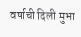वर्षाची दिली मुभा